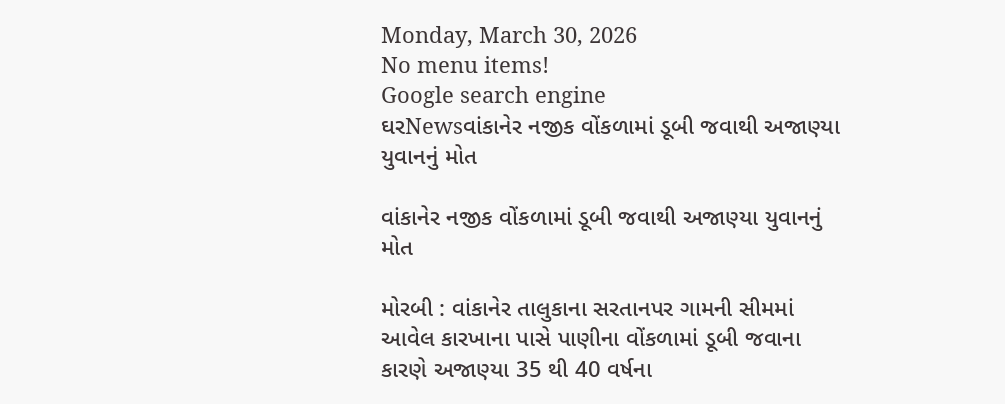Monday, March 30, 2026
No menu items!
Google search engine
ઘરNewsવાંકાનેર નજીક વોંકળામાં ડૂબી જવાથી અજાણ્યા યુવાનનું મોત

વાંકાનેર નજીક વોંકળામાં ડૂબી જવાથી અજાણ્યા યુવાનનું મોત

મોરબી : વાંકાનેર તાલુકાના સરતાનપર ગામની સીમમાં આવેલ કારખાના પાસે પાણીના વોંકળામાં ડૂબી જવાના કારણે અજાણ્યા 35 થી 40 વર્ષના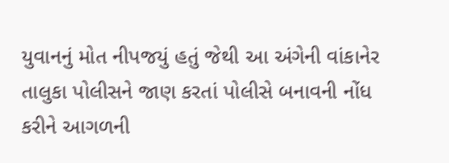યુવાનનું મોત નીપજયું હતું જેથી આ અંગેની વાંકાનેર તાલુકા પોલીસને જાણ કરતાં પોલીસે બનાવની નોંધ કરીને આગળની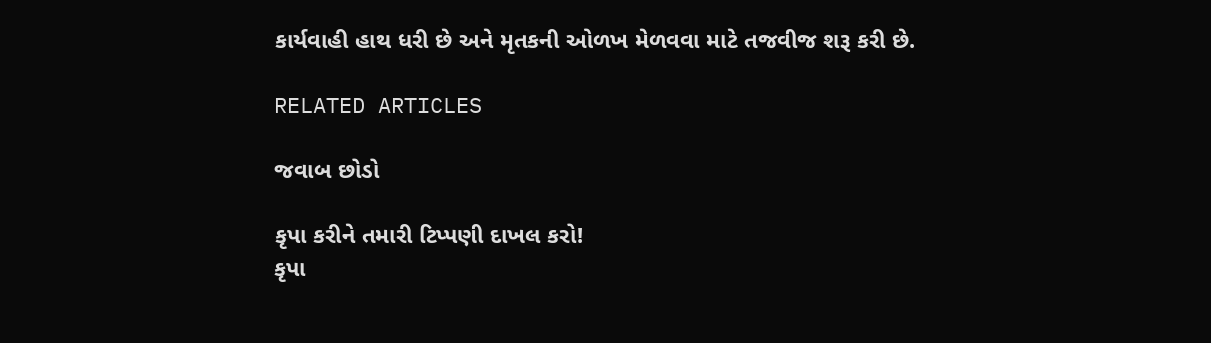કાર્યવાહી હાથ ધરી છે અને મૃતકની ઓળખ મેળવવા માટે તજવીજ શરૂ કરી છે.

RELATED ARTICLES

જવાબ છોડો

કૃપા કરીને તમારી ટિપ્પણી દાખલ કરો!
કૃપા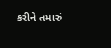કરીને તમારું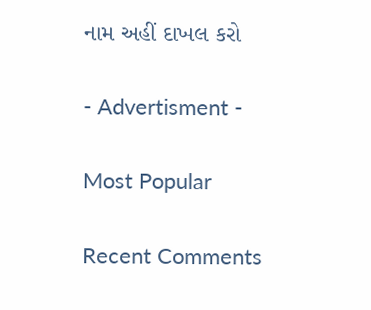નામ અહીં દાખલ કરો

- Advertisment -

Most Popular

Recent Comments